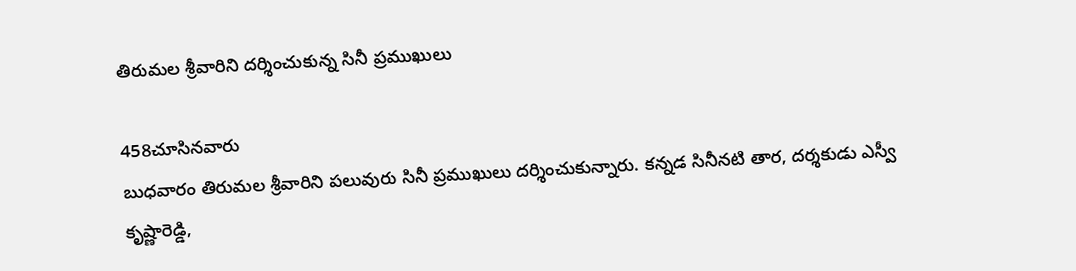తిరుమల శ్రీవారిని దర్శించుకున్న సినీ ప్రముఖులు

458చూసినవారు
బుధవారం తిరుమల శ్రీవారిని పలువురు సినీ ప్రముఖులు దర్శించుకున్నారు. కన్నడ సినీనటి తార, దర్శకుడు ఎస్వీ కృష్ణారెడ్డి,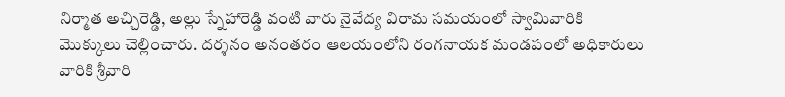నిర్మాత అచ్చిరెడ్డి, అల్లు స్నేహారెడ్డి వంటి వారు నైవేద్య విరామ సమయంలో స్వామివారికి మొక్కులు చెల్లించారు. దర్శనం అనంతరం ఆలయంలోని రంగనాయక మండపంలో అధికారులు వారికి శ్రీవారి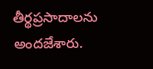తీర్థప్రసాదాలను అందజేశారు.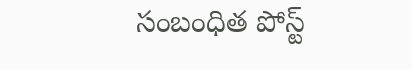సంబంధిత పోస్ట్